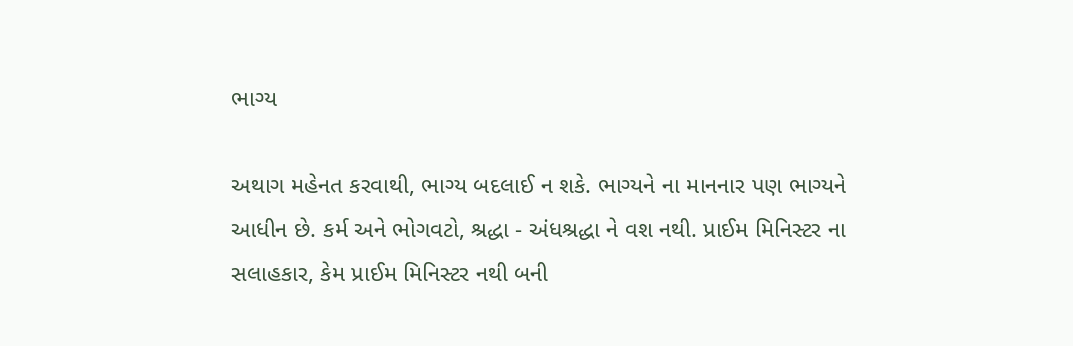ભાગ્ય

અથાગ મહેનત કરવાથી, ભાગ્ય બદલાઈ ન શકે. ભાગ્યને ના માનનાર પણ ભાગ્યને આધીન છે. કર્મ અને ભોગવટો, શ્રદ્ધા - અંધશ્રદ્ધા ને વશ નથી. પ્રાઈમ મિનિસ્ટર ના સલાહકાર, કેમ પ્રાઈમ મિનિસ્ટર નથી બની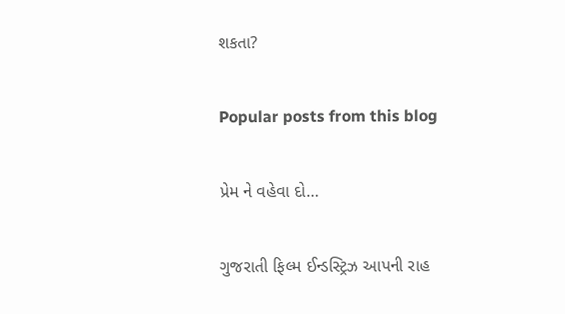શકતા?

Popular posts from this blog

પ્રેમ ને વહેવા દો…

ગુજરાતી ફિલ્મ ઈન્ડસ્ટ્રિઝ આપની રાહ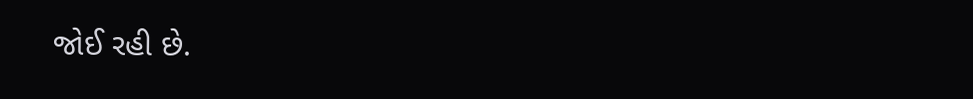જોઈ રહી છે.